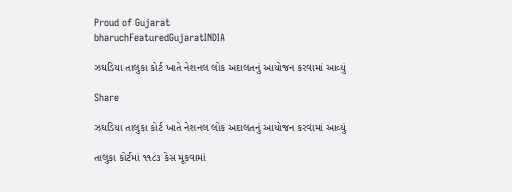Proud of Gujarat
bharuchFeaturedGujaratINDIA

ઝઘડિયા તાલુકા કોર્ટ ખાતે નેશનલ લોક અદાલતનું આયોજન કરવામાં આવ્યું

Share

ઝઘડિયા તાલુકા કોર્ટ ખાતે નેશનલ લોક અદાલતનું આયોજન કરવામાં આવ્યું

તાલુકા કોર્ટમાં ૧૧૮૩ કેસ મૂકવામાં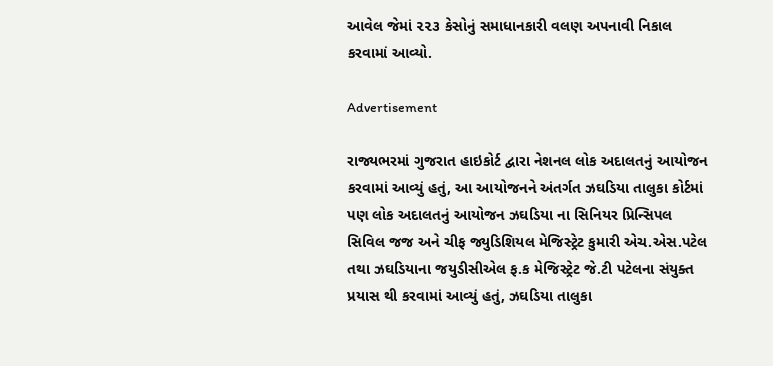આવેલ જેમાં ૨૨૩ કેસોનું સમાધાનકારી વલણ અપનાવી નિકાલ કરવામાં આવ્યો.

Advertisement

રાજ્યભરમાં ગુજરાત હાઇકોર્ટ દ્વારા નેશનલ લોક અદાલતનું આયોજન કરવામાં આવ્યું હતું, આ આયોજનને અંતર્ગત ઝઘડિયા તાલુકા કોર્ટમાં પણ લોક અદાલતનું આયોજન ઝઘડિયા ના સિનિયર પ્રિન્સિપલ સિવિલ જજ અને ચીફ જ્યુડિશિયલ મેજિસ્ટ્રેટ કુમારી એચ.એસ.પટેલ તથા ઝઘડિયાના જયુડીસીએલ ફ.ક મેજિસ્ટ્રેટ જે.ટી પટેલના સંયુક્ત પ્રયાસ થી કરવામાં આવ્યું હતું, ઝઘડિયા તાલુકા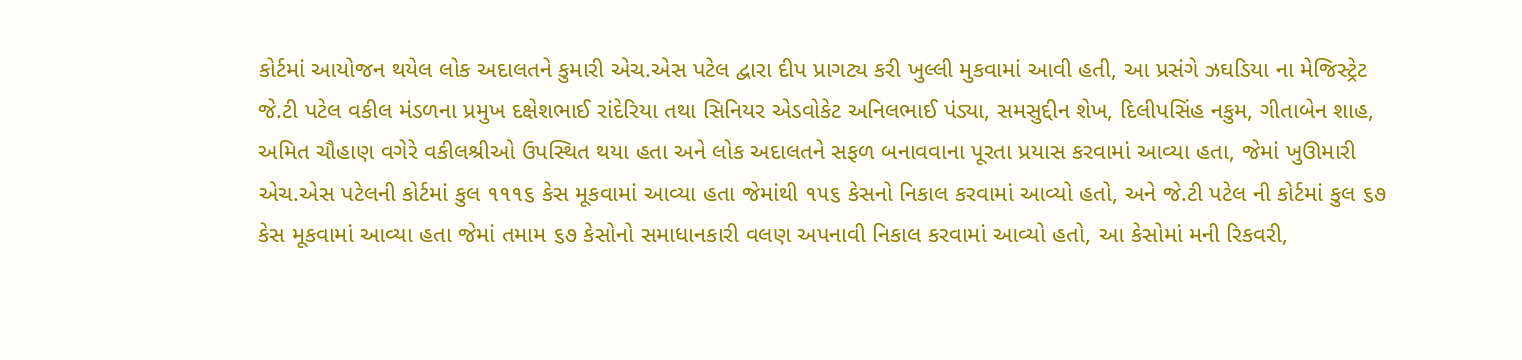કોર્ટમાં આયોજન થયેલ લોક અદાલતને કુમારી એચ.એસ પટેલ દ્વારા દીપ પ્રાગટ્ય કરી ખુલ્લી મુકવામાં આવી હતી, આ પ્રસંગે ઝઘડિયા ના મેજિસ્ટ્રેટ જે.ટી પટેલ વકીલ મંડળના પ્રમુખ દક્ષેશભાઈ રાંદેરિયા તથા સિનિયર એડવોકેટ અનિલભાઈ પંડ્યા, સમસુદ્દીન શેખ, દિલીપસિંહ નકુમ, ગીતાબેન શાહ, અમિત ચૌહાણ વગેરે વકીલશ્રીઓ ઉપસ્થિત થયા હતા અને લોક અદાલતને સફળ બનાવવાના પૂરતા પ્રયાસ કરવામાં આવ્યા હતા, જેમાં ખુઊમારી એચ.એસ પટેલની કોર્ટમાં કુલ ૧૧૧૬ કેસ મૂકવામાં આવ્યા હતા જેમાંથી ૧૫૬ કેસનો નિકાલ કરવામાં આવ્યો હતો, અને જે.ટી પટેલ ની કોર્ટમાં કુલ ૬૭ કેસ મૂકવામાં આવ્યા હતા જેમાં તમામ ૬૭ કેસોનો સમાધાનકારી વલણ અપનાવી નિકાલ કરવામાં આવ્યો હતો, આ કેસોમાં મની રિકવરી,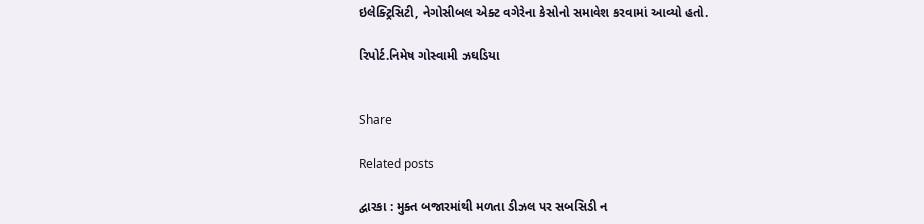ઇલેક્ટ્રિસિટી, નેગોસીબલ એક્ટ વગેરેના કેસોનો સમાવેશ કરવામાં આવ્યો હતો.

રિપોર્ટ.નિમેષ ગોસ્વામી ઝઘડિયા


Share

Related posts

દ્વારકા : મુક્ત બજારમાંથી મળતા ડીઝલ પર સબસિડી ન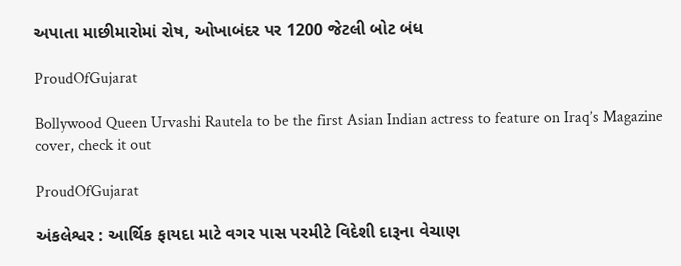અપાતા માછીમારોમાં રોષ, ઓખાબંદર પર 1200 જેટલી બોટ બંધ

ProudOfGujarat

Bollywood Queen Urvashi Rautela to be the first Asian Indian actress to feature on Iraq’s Magazine cover, check it out

ProudOfGujarat

અંકલેશ્વર : આર્થિક ફાયદા માટે વગર પાસ પરમીટે વિદેશી દારૂના વેચાણ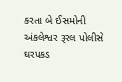કરતા બે ઈસમોની અંકલેશ્વર રૂરલ પોલીસે ઘરપકડ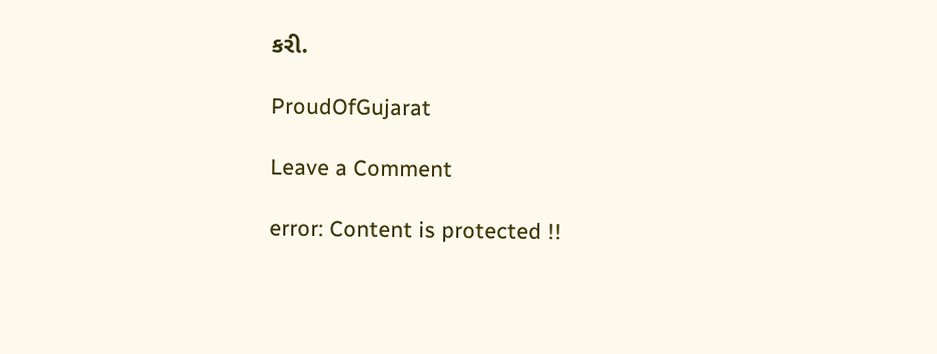કરી.

ProudOfGujarat

Leave a Comment

error: Content is protected !!